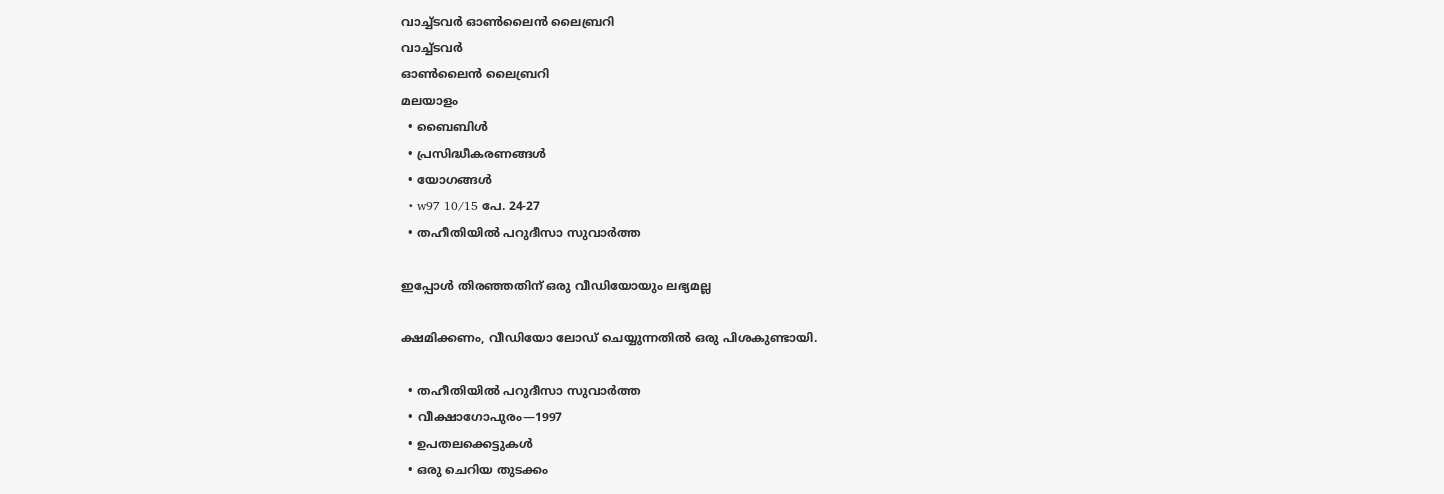വാച്ച്ടവര്‍ ഓണ്‍ലൈന്‍ ലൈബ്രറി
വാച്ച്ടവര്‍
ഓണ്‍ലൈന്‍ ലൈബ്രറി
മലയാളം
  • ബൈബിൾ
  • പ്രസിദ്ധീകരണങ്ങൾ
  • യോഗങ്ങൾ
  • w97 10/15 പേ. 24-27
  • തഹീതിയിൽ പറുദീസാ സുവാർത്ത

ഇപ്പോൾ തിരഞ്ഞതിന് ഒരു വീഡിയോയും ലഭ്യമല്ല

ക്ഷമിക്കണം, വീഡിയോ ലോഡ് ചെയ്യുന്നതിൽ ഒരു പിശകുണ്ടായി.

  • തഹീതിയിൽ പറുദീസാ സുവാർത്ത
  • വീക്ഷാഗോപുരം—1997
  • ഉപതലക്കെട്ടുകള്‍
  • ഒരു ചെറിയ തുടക്കം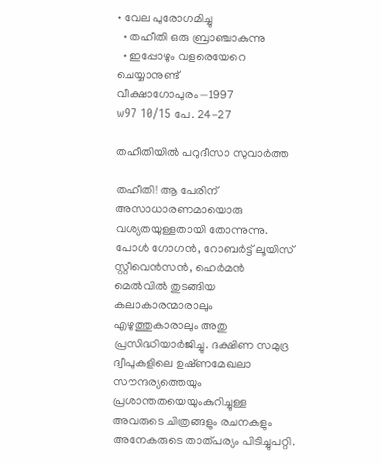• വേല പുരോഗമിച്ചു
  • തഹീതി ഒരു ബ്രാഞ്ചാകുന്നു
  • ഇപ്പോഴും വളരെയേറെ ചെയ്യാനുണ്ട്‌
വീക്ഷാഗോപുരം—1997
w97 10/15 പേ. 24-27

തഹീതിയിൽ പറുദീസാ സുവാർത്ത

തഹീതി! ആ പേരിന്‌ അസാധാരണമായൊരു വശ്യതയുള്ളതായി തോന്നുന്നു. പോൾ ഗോഗൻ, റോബർട്ട്‌ ലൂയിസ്‌ സ്റ്റീവെൻസൻ, ഹെർമൻ മെൽവിൽ തുടങ്ങിയ കലാകാരന്മാരാലും എഴുത്തുകാരാലും അതു പ്രസിദ്ധിയാർജിച്ചു. ദക്ഷിണ സമുദ്ര ദ്വീപുകളിലെ ഉഷ്‌ണമേഖലാ സൗന്ദര്യത്തെയും പ്രശാന്തതയെയുംകുറിച്ചുള്ള അവരുടെ ചിത്രങ്ങളും രചനകളും അനേകരുടെ താത്‌പര്യം പിടിച്ചുപറ്റി.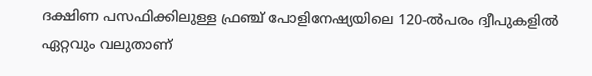ദക്ഷിണ പസഫിക്കിലുള്ള ഫ്രഞ്ച്‌ പോളിനേഷ്യയിലെ 120-ൽപരം ദ്വീപുകളിൽ ഏറ്റവും വലുതാണ്‌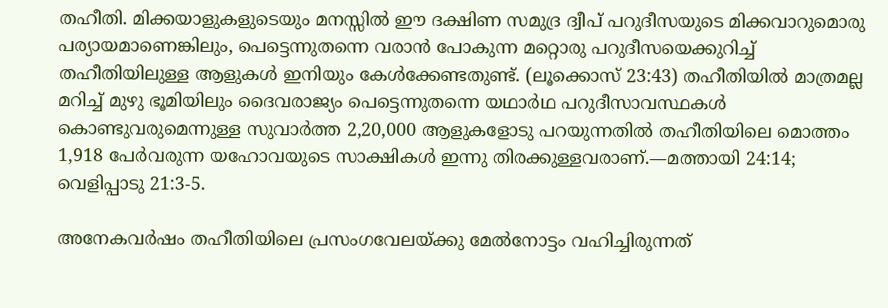തഹീതി. മിക്കയാളുകളുടെയും മനസ്സിൽ ഈ ദക്ഷിണ സമുദ്ര ദ്വീപ്‌ പറുദീസയുടെ മിക്കവാറുമൊരു പര്യായമാണെങ്കിലും, പെട്ടെന്നുതന്നെ വരാൻ പോകുന്ന മറ്റൊരു പറുദീസയെക്കുറിച്ച്‌ തഹീതിയിലുള്ള ആളുകൾ ഇനിയും കേൾക്കേണ്ടതുണ്ട്‌. (ലൂക്കൊസ്‌ 23:43) തഹീതിയിൽ മാത്രമല്ല മറിച്ച്‌ മുഴു ഭൂമിയിലും ദൈവരാജ്യം പെട്ടെന്നുതന്നെ യഥാർഥ പറുദീസാവസ്ഥകൾ കൊണ്ടുവരുമെന്നുള്ള സുവാർത്ത 2,20,000 ആളുകളോടു പറയുന്നതിൽ തഹീതിയിലെ മൊത്തം 1,918 പേർവരുന്ന യഹോവയുടെ സാക്ഷികൾ ഇന്നു തിരക്കുള്ളവരാണ്‌.—മത്തായി 24:14; വെളിപ്പാടു 21:3-5.

അനേകവർഷം തഹീതിയിലെ പ്രസംഗവേലയ്‌ക്കു മേൽനോട്ടം വഹിച്ചിരുന്നത്‌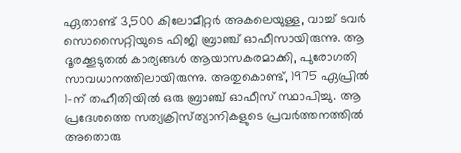ഏതാണ്ട്‌ 3,500 കിലോമീറ്റർ അകലെയുള്ള, വാച്ച്‌ ടവർ സൊസൈറ്റിയുടെ ഫിജി ബ്രാഞ്ച്‌ ഓഫീസായിരുന്നു. ആ ദൂരക്കൂടുതൽ കാര്യങ്ങൾ ആയാസകരമാക്കി, പുരോഗതി സാവധാനത്തിലായിരുന്നു. അതുകൊണ്ട്‌, 1975 ഏപ്രിൽ 1-ന്‌ തഹീതിയിൽ ഒരു ബ്രാഞ്ച്‌ ഓഫീസ്‌ സ്ഥാപിച്ചു. ആ പ്രദേശത്തെ സത്യക്രിസ്‌ത്യാനികളുടെ പ്രവർത്തനത്തിൽ അതൊരു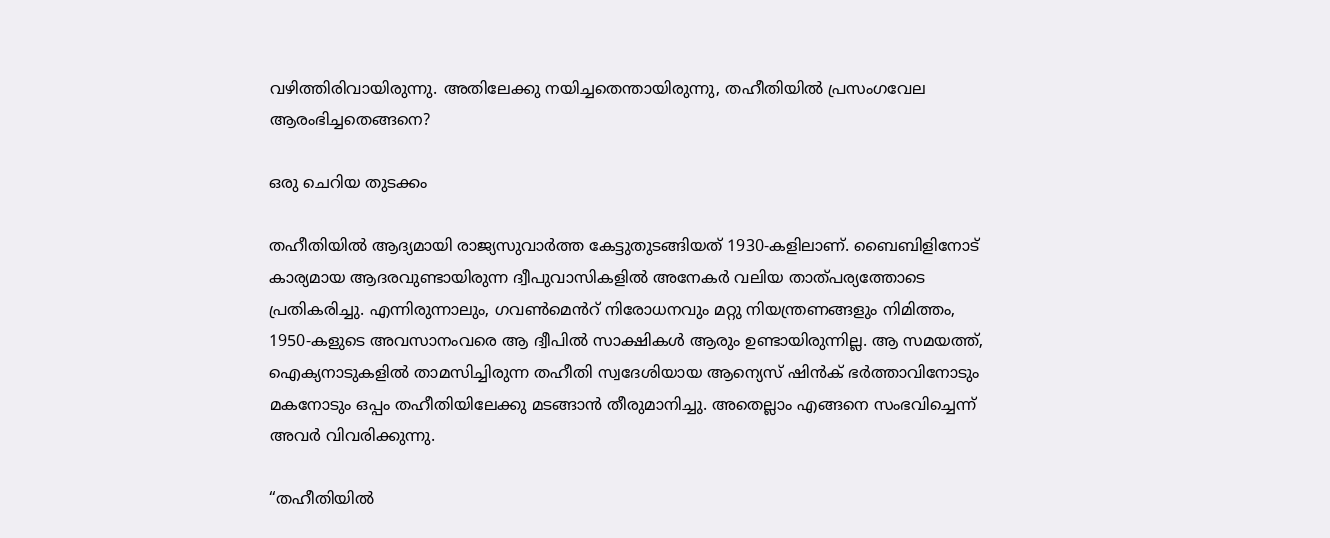വഴിത്തിരിവായിരുന്നു. അതിലേക്കു നയിച്ചതെന്തായിരുന്നു, തഹീതിയിൽ പ്രസംഗവേല ആരംഭിച്ചതെങ്ങനെ?

ഒരു ചെറിയ തുടക്കം

തഹീതിയിൽ ആദ്യമായി രാജ്യസുവാർത്ത കേട്ടുതുടങ്ങിയത്‌ 1930-കളിലാണ്‌. ബൈബിളിനോട്‌ കാര്യമായ ആദരവുണ്ടായിരുന്ന ദ്വീപുവാസികളിൽ അനേകർ വലിയ താത്‌പര്യത്തോടെ പ്രതികരിച്ചു. എന്നിരുന്നാലും, ഗവൺമെൻറ്‌ നിരോധനവും മറ്റു നിയന്ത്രണങ്ങളും നിമിത്തം, 1950-കളുടെ അവസാനംവരെ ആ ദ്വീപിൽ സാക്ഷികൾ ആരും ഉണ്ടായിരുന്നില്ല. ആ സമയത്ത്‌, ഐക്യനാടുകളിൽ താമസിച്ചിരുന്ന തഹീതി സ്വദേശിയായ ആന്യെസ്‌ ഷിൻക്‌ ഭർത്താവിനോടും മകനോടും ഒപ്പം തഹീതിയിലേക്കു മടങ്ങാൻ തീരുമാനിച്ചു. അതെല്ലാം എങ്ങനെ സംഭവിച്ചെന്ന്‌ അവർ വിവരിക്കുന്നു.

“തഹീതിയിൽ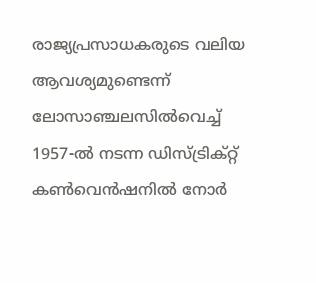രാജ്യപ്രസാധകരുടെ വലിയ ആവശ്യമുണ്ടെന്ന്‌ ലോസാഞ്ചലസിൽവെച്ച്‌ 1957-ൽ നടന്ന ഡിസ്‌ട്രിക്‌റ്റ്‌ കൺവെൻഷനിൽ നോർ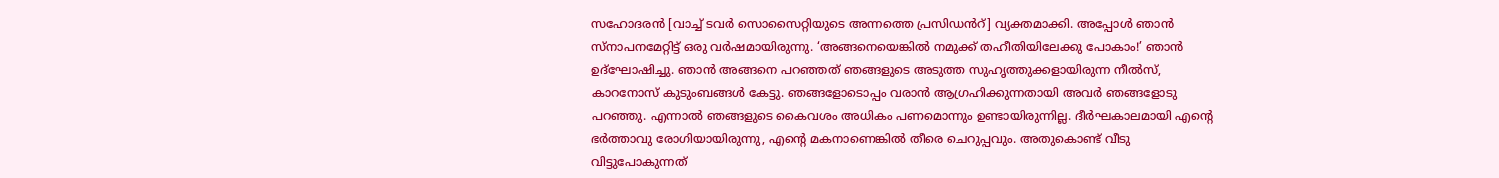സഹോദരൻ [വാച്ച്‌ ടവർ സൊസൈറ്റിയുടെ അന്നത്തെ പ്രസിഡൻറ്‌] വ്യക്തമാക്കി. അപ്പോൾ ഞാൻ സ്‌നാപനമേറ്റിട്ട്‌ ഒരു വർഷമായിരുന്നു. ‘അങ്ങനെയെങ്കിൽ നമുക്ക്‌ തഹീതിയിലേക്കു പോകാം!’ ഞാൻ ഉദ്‌ഘോഷിച്ചു. ഞാൻ അങ്ങനെ പറഞ്ഞത്‌ ഞങ്ങളുടെ അടുത്ത സുഹൃത്തുക്കളായിരുന്ന നീൽസ്‌, കാറനോസ്‌ കുടുംബങ്ങൾ കേട്ടു. ഞങ്ങളോടൊപ്പം വരാൻ ആഗ്രഹിക്കുന്നതായി അവർ ഞങ്ങളോടു പറഞ്ഞു. എന്നാൽ ഞങ്ങളുടെ കൈവശം അധികം പണമൊന്നും ഉണ്ടായിരുന്നില്ല. ദീർഘകാലമായി എന്റെ ഭർത്താവു രോഗിയായിരുന്നു, എന്റെ മകനാണെങ്കിൽ തീരെ ചെറുപ്പവും. അതുകൊണ്ട്‌ വീടു വിട്ടുപോകുന്നത്‌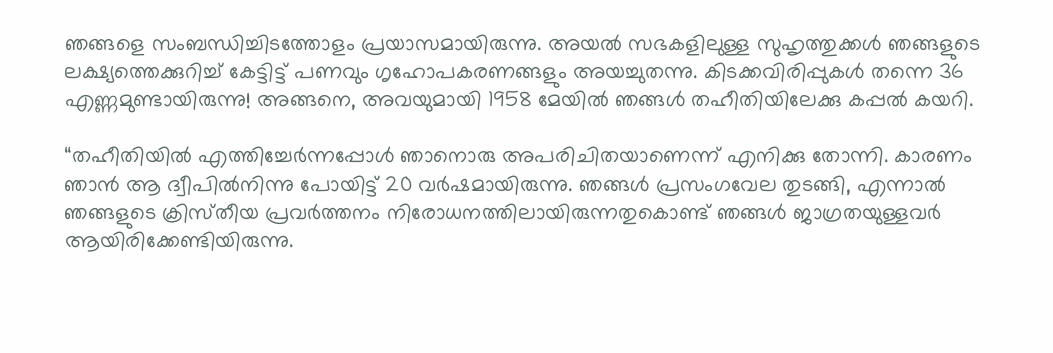ഞങ്ങളെ സംബന്ധിച്ചിടത്തോളം പ്രയാസമായിരുന്നു. അയൽ സഭകളിലുള്ള സുഹൃത്തുക്കൾ ഞങ്ങളുടെ ലക്ഷ്യത്തെക്കുറിച്ച്‌ കേട്ടിട്ട്‌ പണവും ഗൃഹോപകരണങ്ങളും അയച്ചുതന്നു. കിടക്കവിരിപ്പുകൾ തന്നെ 36 എണ്ണമുണ്ടായിരുന്നു! അങ്ങനെ, അവയുമായി 1958 മേയിൽ ഞങ്ങൾ തഹീതിയിലേക്കു കപ്പൽ കയറി.

“തഹീതിയിൽ എത്തിച്ചേർന്നപ്പോൾ ഞാനൊരു അപരിചിതയാണെന്ന്‌ എനിക്കു തോന്നി. കാരണം ഞാൻ ആ ദ്വീപിൽനിന്നു പോയിട്ട്‌ 20 വർഷമായിരുന്നു. ഞങ്ങൾ പ്രസംഗവേല തുടങ്ങി, എന്നാൽ ഞങ്ങളുടെ ക്രിസ്‌തീയ പ്രവർത്തനം നിരോധനത്തിലായിരുന്നതുകൊണ്ട്‌ ഞങ്ങൾ ജാഗ്രതയുള്ളവർ ആയിരിക്കേണ്ടിയിരുന്നു.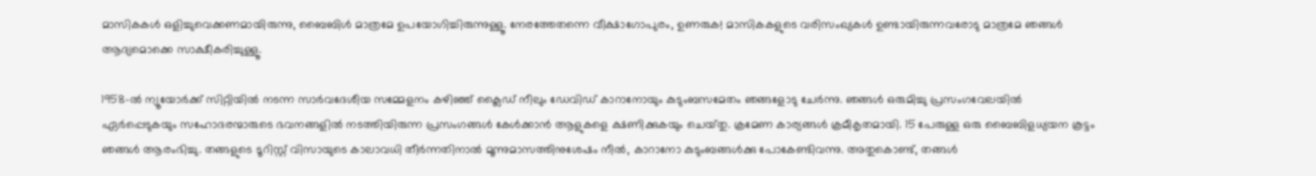മാസികകൾ ഒളിച്ചുവെക്കണമായിരുന്നു, ബൈബിൾ മാത്രമേ ഉപയോഗിച്ചിരുന്നുള്ളൂ. നേരത്തേതന്നെ വീക്ഷാഗോപുരം, ഉണരുക! മാസികകളുടെ വരിസംഖ്യകൾ ഉണ്ടായിരുന്നവരോടു മാത്രമേ ഞങ്ങൾ ആദ്യമൊക്കെ സാക്ഷീകരിച്ചുള്ളൂ.

1958-ൽ ന്യൂയോർക്ക്‌ സിറ്റിയിൽ നടന്ന സാർവദേശീയ സമ്മേളനം കഴിഞ്ഞ്‌ ക്ലൈഡ്‌ നീലും ഡേവിഡ്‌ കാറാനോയും കുടുംബസമേതം ഞങ്ങളോടു ചേർന്നു. ഞങ്ങൾ ഒരുമിച്ചു പ്രസംഗവേലയിൽ ഏർപ്പെടുകയും സഹോദരന്മാരുടെ ഭവനങ്ങളിൽ നടത്തിയിരുന്ന പ്രസംഗങ്ങൾ കേൾക്കാൻ ആളുകളെ ക്ഷണിക്കുകയും ചെയ്‌തു. ക്രമേണ കാര്യങ്ങൾ ക്രമീകൃതമായി. 15 പേരുള്ള ഒരു ബൈബിളധ്യയന കൂട്ടം ഞങ്ങൾ ആരംഭിച്ചു. തങ്ങളുടെ ടൂറിസ്റ്റ്‌ വിസായുടെ കാലാവധി തീർന്നതിനാൽ മൂന്നുമാസത്തിനുശേഷം നീൽ, കാറാനോ കുടുംബങ്ങൾക്കു പോകേണ്ടിവന്നു. അതുകൊണ്ട്‌, തങ്ങൾ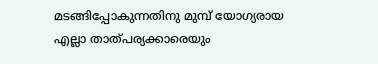മടങ്ങിപ്പോകുന്നതിനു മുമ്പ്‌ യോഗ്യരായ എല്ലാ താത്‌പര്യക്കാരെയും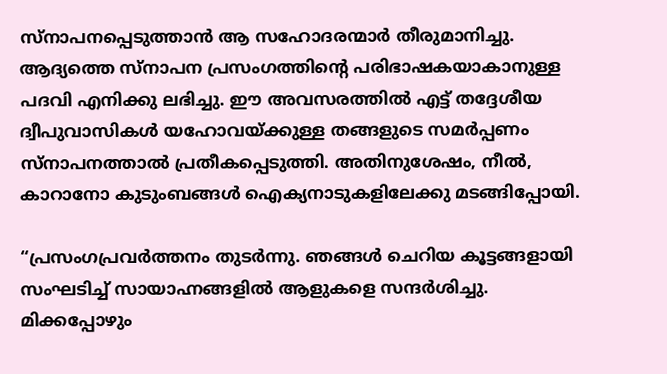സ്‌നാപനപ്പെടുത്താൻ ആ സഹോദരന്മാർ തീരുമാനിച്ചു. ആദ്യത്തെ സ്‌നാപന പ്രസംഗത്തിന്റെ പരിഭാഷകയാകാനുള്ള പദവി എനിക്കു ലഭിച്ചു. ഈ അവസരത്തിൽ എട്ട്‌ തദ്ദേശീയ ദ്വീപുവാസികൾ യഹോവയ്‌ക്കുള്ള തങ്ങളുടെ സമർപ്പണം സ്‌നാപനത്താൽ പ്രതീകപ്പെടുത്തി. അതിനുശേഷം, നീൽ, കാറാനോ കുടുംബങ്ങൾ ഐക്യനാടുകളിലേക്കു മടങ്ങിപ്പോയി.

“പ്രസംഗപ്രവർത്തനം തുടർന്നു. ഞങ്ങൾ ചെറിയ കൂട്ടങ്ങളായി സംഘടിച്ച്‌ സായാഹ്നങ്ങളിൽ ആളുകളെ സന്ദർശിച്ചു. മിക്കപ്പോഴും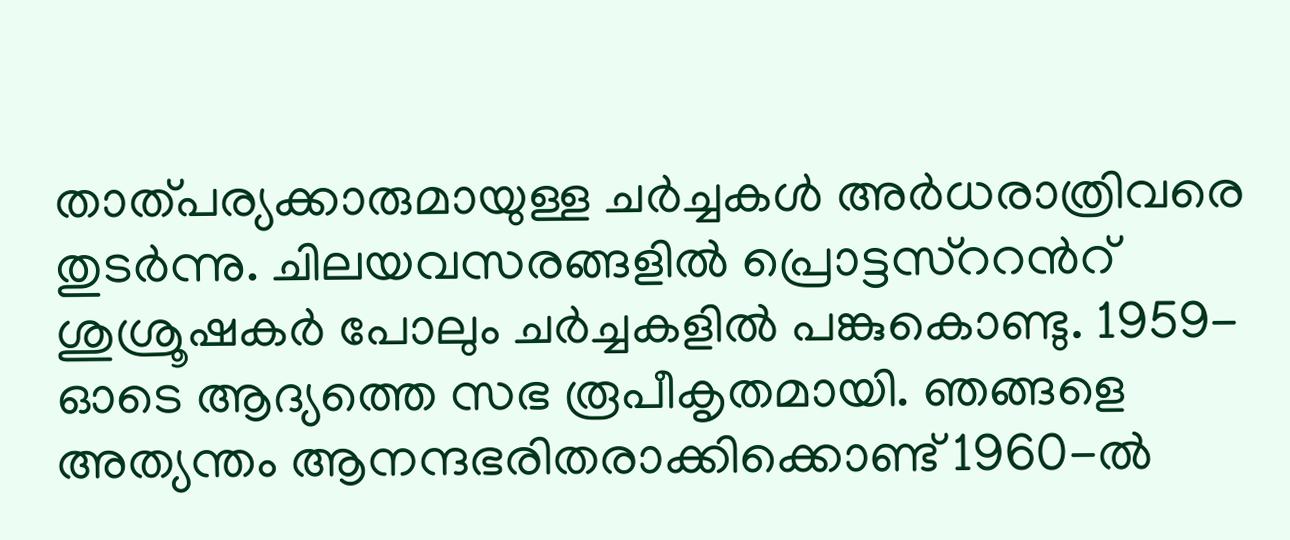താത്‌പര്യക്കാരുമായുള്ള ചർച്ചകൾ അർധരാത്രിവരെ തുടർന്നു. ചിലയവസരങ്ങളിൽ പ്രൊട്ടസ്‌ററൻറ്‌ ശുശ്രൂഷകർ പോലും ചർച്ചകളിൽ പങ്കുകൊണ്ടു. 1959-ഓടെ ആദ്യത്തെ സഭ രൂപീകൃതമായി. ഞങ്ങളെ അത്യന്തം ആനന്ദഭരിതരാക്കിക്കൊണ്ട്‌ 1960-ൽ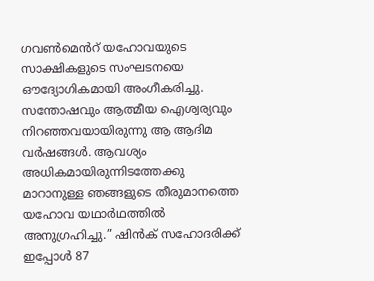ഗവൺമെൻറ്‌ യഹോവയുടെ സാക്ഷികളുടെ സംഘടനയെ ഔദ്യോഗികമായി അംഗീകരിച്ചു. സന്തോഷവും ആത്മീയ ഐശ്വര്യവും നിറഞ്ഞവയായിരുന്നു ആ ആദിമ വർഷങ്ങൾ. ആവശ്യം അധികമായിരുന്നിടത്തേക്കു മാറാനുള്ള ഞങ്ങളുടെ തീരുമാനത്തെ യഹോവ യഥാർഥത്തിൽ അനുഗ്രഹിച്ചു.” ഷിൻക്‌ സഹോദരിക്ക്‌ ഇപ്പോൾ 87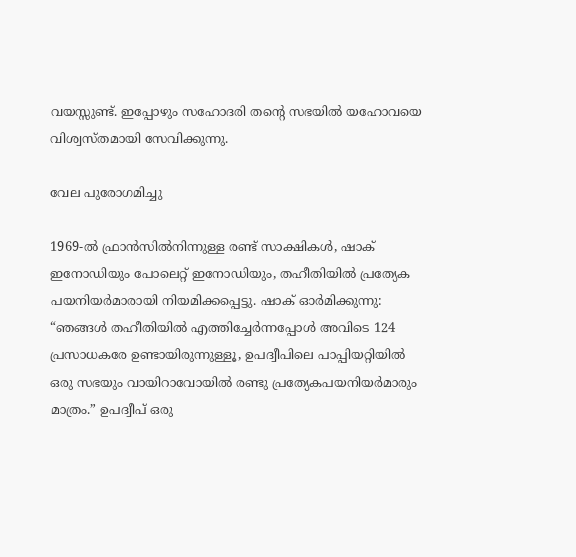വയസ്സുണ്ട്‌. ഇപ്പോഴും സഹോദരി തന്റെ സഭയിൽ യഹോവയെ വിശ്വസ്‌തമായി സേവിക്കുന്നു.

വേല പുരോഗമിച്ചു

1969-ൽ ഫ്രാൻസിൽനിന്നുള്ള രണ്ട്‌ സാക്ഷികൾ, ഷാക്‌ ഇനോഡിയും പോലെറ്റ്‌ ഇനോഡിയും, തഹീതിയിൽ പ്രത്യേക പയനിയർമാരായി നിയമിക്കപ്പെട്ടു. ഷാക്‌ ഓർമിക്കുന്നു: “ഞങ്ങൾ തഹീതിയിൽ എത്തിച്ചേർന്നപ്പോൾ അവിടെ 124 പ്രസാധകരേ ഉണ്ടായിരുന്നുള്ളൂ, ഉപദ്വീപിലെ പാപ്പിയറ്റിയിൽ ഒരു സഭയും വായിറാവോയിൽ രണ്ടു പ്രത്യേകപയനിയർമാരും മാത്രം.” ഉപദ്വീപ്‌ ഒരു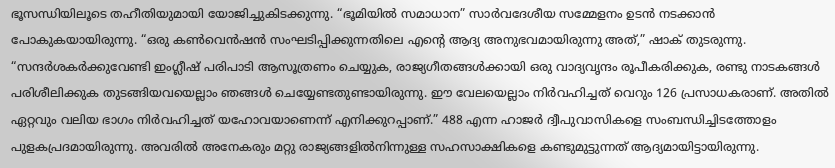ഭൂസന്ധിയിലൂടെ തഹീതിയുമായി യോജിച്ചുകിടക്കുന്നു. “ഭൂമിയിൽ സമാധാന” സാർവദേശീയ സമ്മേളനം ഉടൻ നടക്കാൻ പോകുകയായിരുന്നു. “ഒരു കൺവെൻഷൻ സംഘടിപ്പിക്കുന്നതിലെ എന്റെ ആദ്യ അനുഭവമായിരുന്നു അത്‌,” ഷാക്‌ തുടരുന്നു. “സന്ദർശകർക്കുവേണ്ടി ഇംഗ്ലീഷ്‌ പരിപാടി ആസൂത്രണം ചെയ്യുക, രാജ്യഗീതങ്ങൾക്കായി ഒരു വാദ്യവൃന്ദം രൂപീകരിക്കുക, രണ്ടു നാടകങ്ങൾ പരിശീലിക്കുക തുടങ്ങിയവയെല്ലാം ഞങ്ങൾ ചെയ്യേണ്ടതുണ്ടായിരുന്നു. ഈ വേലയെല്ലാം നിർവഹിച്ചത്‌ വെറും 126 പ്രസാധകരാണ്‌. അതിൽ ഏറ്റവും വലിയ ഭാഗം നിർവഹിച്ചത്‌ യഹോവയാണെന്ന്‌ എനിക്കുറപ്പാണ്‌.” 488 എന്ന ഹാജർ ദ്വീപുവാസികളെ സംബന്ധിച്ചിടത്തോളം പുളകപ്രദമായിരുന്നു. അവരിൽ അനേകരും മറ്റു രാജ്യങ്ങളിൽനിന്നുള്ള സഹസാക്ഷികളെ കണ്ടുമുട്ടുന്നത്‌ ആദ്യമായിട്ടായിരുന്നു.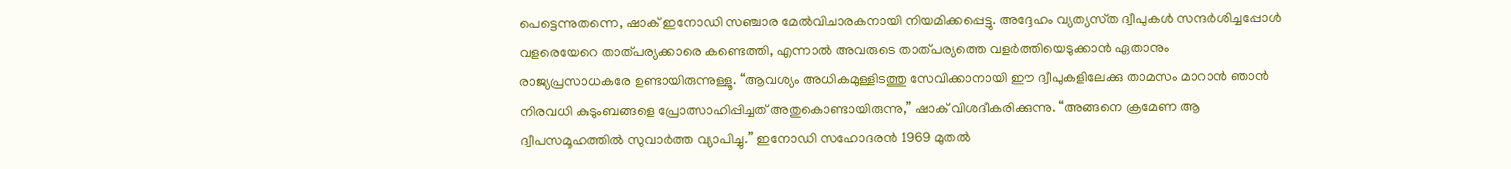പെട്ടെന്നുതന്നെ, ഷാക്‌ ഇനോഡി സഞ്ചാര മേൽവിചാരകനായി നിയമിക്കപ്പെട്ടു. അദ്ദേഹം വ്യത്യസ്‌ത ദ്വീപുകൾ സന്ദർശിച്ചപ്പോൾ വളരെയേറെ താത്‌പര്യക്കാരെ കണ്ടെത്തി, എന്നാൽ അവരുടെ താത്‌പര്യത്തെ വളർത്തിയെടുക്കാൻ ഏതാനും രാജ്യപ്രസാധകരേ ഉണ്ടായിരുന്നുള്ളൂ. “ആവശ്യം അധികമുള്ളിടത്തു സേവിക്കാനായി ഈ ദ്വീപുകളിലേക്കു താമസം മാറാൻ ഞാൻ നിരവധി കുടുംബങ്ങളെ പ്രോത്സാഹിപ്പിച്ചത്‌ അതുകൊണ്ടായിരുന്നു,” ഷാക്‌ വിശദീകരിക്കുന്നു. “അങ്ങനെ ക്രമേണ ആ ദ്വീപസമൂഹത്തിൽ സുവാർത്ത വ്യാപിച്ചു.” ഇനോഡി സഹോദരൻ 1969 മുതൽ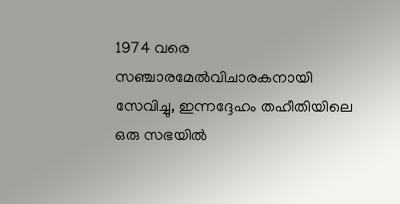1974 വരെ സഞ്ചാരമേൽവിചാരകനായി സേവിച്ചു, ഇന്നദ്ദേഹം തഹീതിയിലെ ഒരു സഭയിൽ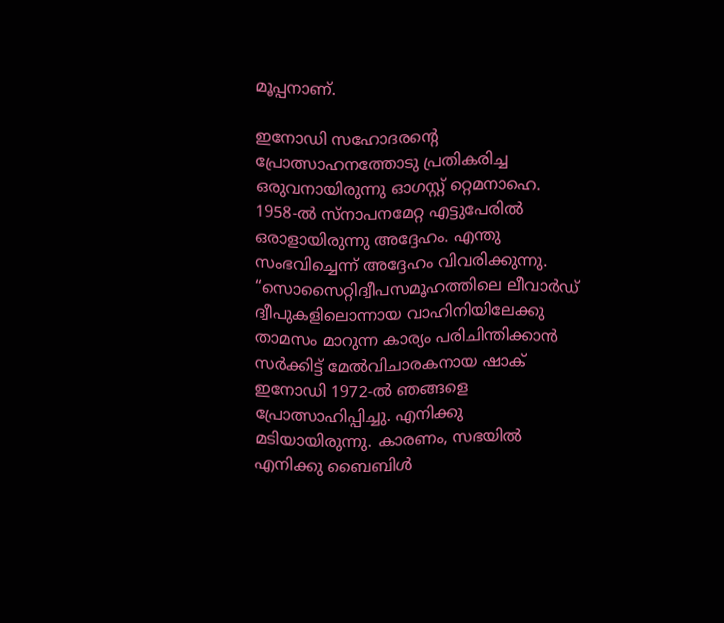മൂപ്പനാണ്‌.

ഇനോഡി സഹോദരന്റെ പ്രോത്സാഹനത്തോടു പ്രതികരിച്ച ഒരുവനായിരുന്നു ഓഗസ്റ്റ്‌ റ്റെമനാഹെ. 1958-ൽ സ്‌നാപനമേറ്റ എട്ടുപേരിൽ ഒരാളായിരുന്നു അദ്ദേഹം. എന്തു സംഭവിച്ചെന്ന്‌ അദ്ദേഹം വിവരിക്കുന്നു. “സൊസൈറ്റിദ്വീപസമൂഹത്തിലെ ലീവാർഡ്‌ ദ്വീപുകളിലൊന്നായ വാഹിനിയിലേക്കു താമസം മാറുന്ന കാര്യം പരിചിന്തിക്കാൻ സർക്കിട്ട്‌ മേൽവിചാരകനായ ഷാക്‌ ഇനോഡി 1972-ൽ ഞങ്ങളെ പ്രോത്സാഹിപ്പിച്ചു. എനിക്കു മടിയായിരുന്നു. കാരണം, സഭയിൽ എനിക്കു ബൈബിൾ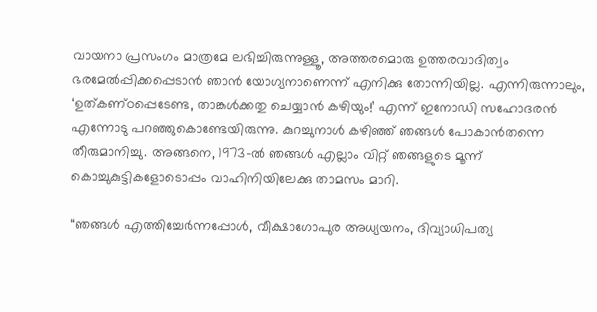വായനാ പ്രസംഗം മാത്രമേ ലഭിച്ചിരുന്നുള്ളൂ, അത്തരമൊരു ഉത്തരവാദിത്വം ഭരമേൽപ്പിക്കപ്പെടാൻ ഞാൻ യോഗ്യനാണെന്ന്‌ എനിക്കു തോന്നിയില്ല. എന്നിരുന്നാലും, ‘ഉത്‌കണ്‌ഠപ്പെടേണ്ട, താങ്കൾക്കതു ചെയ്യാൻ കഴിയും!’ എന്ന്‌ ഇനോഡി സഹോദരൻ എന്നോടു പറഞ്ഞുകൊണ്ടേയിരുന്നു. കുറച്ചുനാൾ കഴിഞ്ഞ്‌ ഞങ്ങൾ പോകാൻതന്നെ തീരുമാനിച്ചു. അങ്ങനെ, 1973-ൽ ഞങ്ങൾ എല്ലാം വിറ്റ്‌ ഞങ്ങളുടെ മൂന്ന്‌ കൊച്ചുകുട്ടികളോടൊപ്പം വാഹിനിയിലേക്കു താമസം മാറി.

“ഞങ്ങൾ എത്തിച്ചേർന്നപ്പോൾ, വീക്ഷാഗോപുര അധ്യയനം, ദിവ്യാധിപത്യ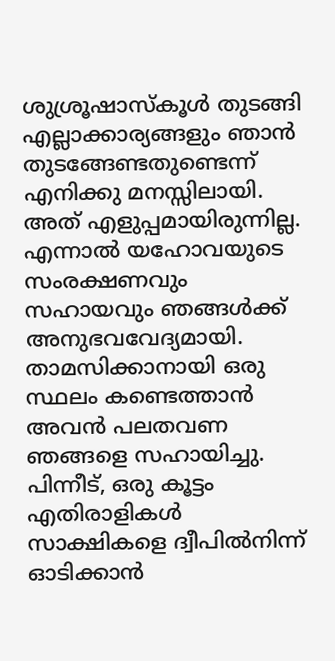ശുശ്രൂഷാസ്‌കൂൾ തുടങ്ങി എല്ലാക്കാര്യങ്ങളും ഞാൻ തുടങ്ങേണ്ടതുണ്ടെന്ന്‌ എനിക്കു മനസ്സിലായി. അത്‌ എളുപ്പമായിരുന്നില്ല. എന്നാൽ യഹോവയുടെ സംരക്ഷണവും സഹായവും ഞങ്ങൾക്ക്‌ അനുഭവവേദ്യമായി. താമസിക്കാനായി ഒരു സ്ഥലം കണ്ടെത്താൻ അവൻ പലതവണ ഞങ്ങളെ സഹായിച്ചു. പിന്നീട്‌, ഒരു കൂട്ടം എതിരാളികൾ സാക്ഷികളെ ദ്വീപിൽനിന്ന്‌ ഓടിക്കാൻ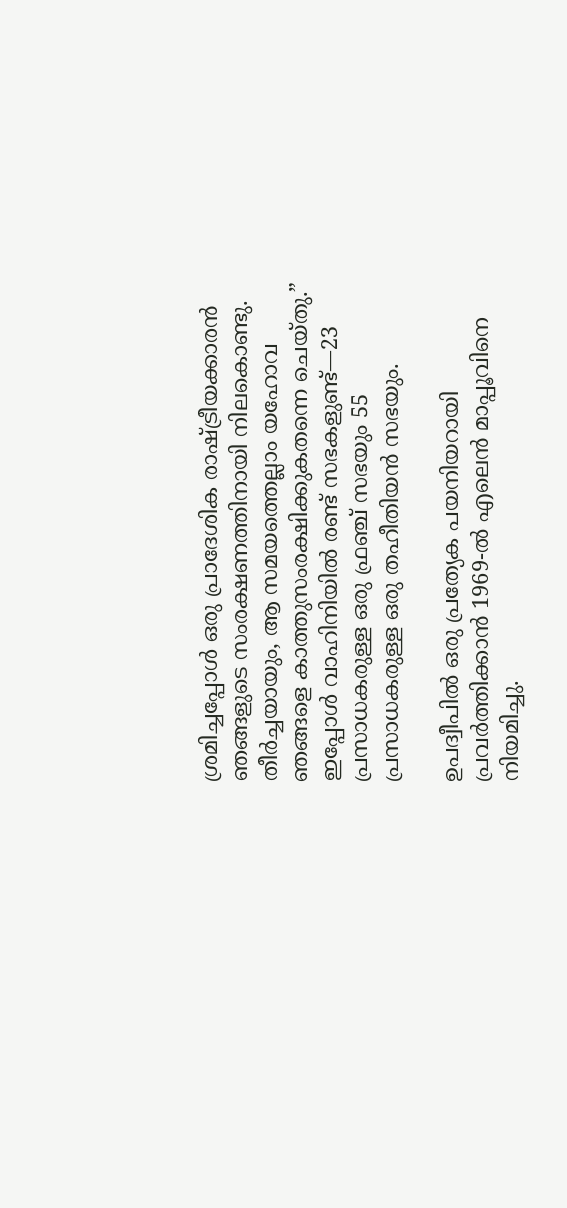ശ്രമിച്ചപ്പോൾ ഒരു പ്രാദേശിക രാഷ്‌ട്രീയക്കാരൻ ഞങ്ങളുടെ സംരക്ഷണത്തിനായി നിലകൊണ്ടു. തീർച്ചയായും, ആ സമയത്തെല്ലാം യഹോവ ഞങ്ങളെ കാത്തുസംരക്ഷിക്കുകതന്നെ ചെയ്‌തു.” ഇപ്പോൾ വാഹിനിയിൽ രണ്ട്‌ സഭകളുണ്ട്‌—23 പ്രസാധകരുള്ള ഒരു ഫ്രഞ്ച്‌ സഭയും 55 പ്രസാധകരുള്ള ഒരു തഹീതിയൻ സഭയും.

ഉപദ്വീപിൽ ഒരു പ്രത്യേക പയനിയറായി പ്രവർത്തിക്കാൻ 1969-ൽ എലെൻ മാപ്പൂവിനെ നിയമിച്ചു.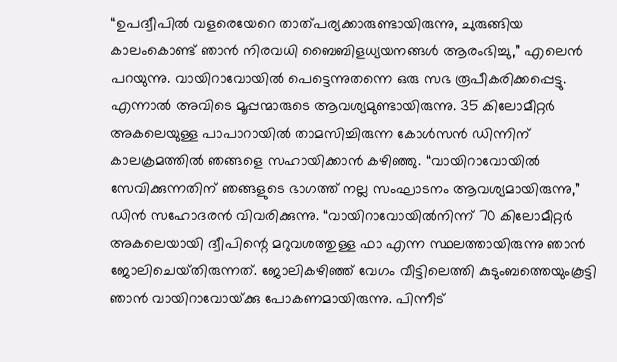“ഉപദ്വീപിൽ വളരെയേറെ താത്‌പര്യക്കാരുണ്ടായിരുന്നു, ചുരുങ്ങിയ കാലംകൊണ്ട്‌ ഞാൻ നിരവധി ബൈബിളധ്യയനങ്ങൾ ആരംഭിച്ചു,” എലെൻ പറയുന്നു. വായിറാവോയിൽ പെട്ടെന്നുതന്നെ ഒരു സഭ രൂപീകരിക്കപ്പെട്ടു. എന്നാൽ അവിടെ മൂപ്പന്മാരുടെ ആവശ്യമുണ്ടായിരുന്നു. 35 കിലോമീറ്റർ അകലെയുള്ള പാപാറായിൽ താമസിച്ചിരുന്ന കോൾസൻ ഡിന്നിന്‌ കാലക്രമത്തിൽ ഞങ്ങളെ സഹായിക്കാൻ കഴിഞ്ഞു. “വായിറാവോയിൽ സേവിക്കുന്നതിന്‌ ഞങ്ങളുടെ ഭാഗത്ത്‌ നല്ല സംഘാടനം ആവശ്യമായിരുന്നു,” ഡിൻ സഹോദരൻ വിവരിക്കുന്നു. “വായിറാവോയിൽനിന്ന്‌ 70 കിലോമീറ്റർ അകലെയായി ദ്വീപിന്റെ മറുവശത്തുള്ള ഫാ എന്ന സ്ഥലത്തായിരുന്നു ഞാൻ ജോലിചെയ്‌തിരുന്നത്‌. ജോലികഴിഞ്ഞ്‌ വേഗം വീട്ടിലെത്തി കുടുംബത്തെയുംകൂട്ടി ഞാൻ വായിറാവോയ്‌ക്കു പോകണമായിരുന്നു. പിന്നീട്‌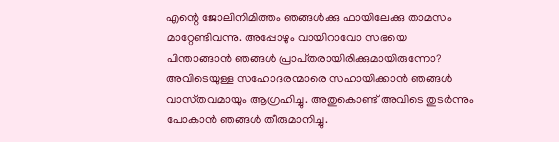എന്റെ ജോലിനിമിത്തം ഞങ്ങൾക്കു ഫായിലേക്കു താമസം മാറ്റേണ്ടിവന്നു. അപ്പോഴും വായിറാവോ സഭയെ പിന്താങ്ങാൻ ഞങ്ങൾ പ്രാപ്‌തരായിരിക്കുമായിരുന്നോ? അവിടെയുള്ള സഹോദരന്മാരെ സഹായിക്കാൻ ഞങ്ങൾ വാസ്‌തവമായും ആഗ്രഹിച്ചു. അതുകൊണ്ട്‌ അവിടെ തുടർന്നും പോകാൻ ഞങ്ങൾ തീരുമാനിച്ചു.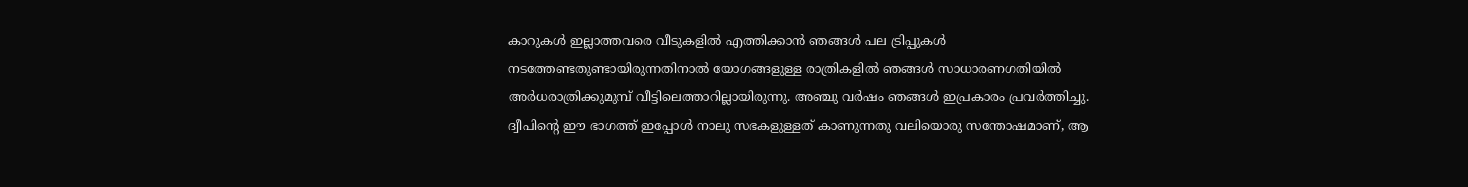കാറുകൾ ഇല്ലാത്തവരെ വീടുകളിൽ എത്തിക്കാൻ ഞങ്ങൾ പല ട്രിപ്പുകൾ നടത്തേണ്ടതുണ്ടായിരുന്നതിനാൽ യോഗങ്ങളുള്ള രാത്രികളിൽ ഞങ്ങൾ സാധാരണഗതിയിൽ അർധരാത്രിക്കുമുമ്പ്‌ വീട്ടിലെത്താറില്ലായിരുന്നു. അഞ്ചു വർഷം ഞങ്ങൾ ഇപ്രകാരം പ്രവർത്തിച്ചു. ദ്വീപിന്റെ ഈ ഭാഗത്ത്‌ ഇപ്പോൾ നാലു സഭകളുള്ളത്‌ കാണുന്നതു വലിയൊരു സന്തോഷമാണ്‌, ആ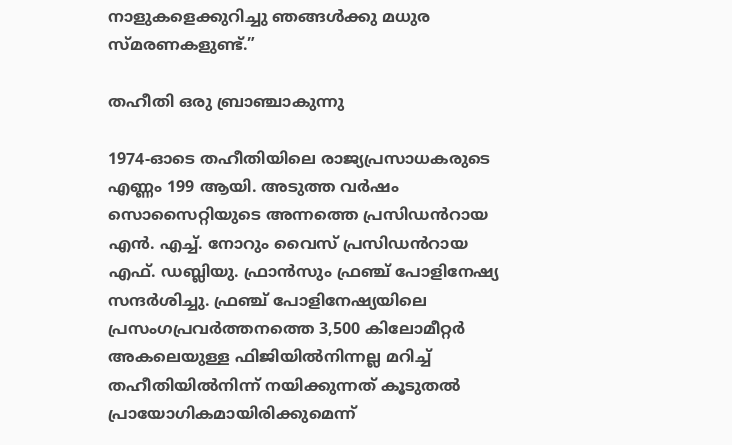നാളുകളെക്കുറിച്ചു ഞങ്ങൾക്കു മധുര സ്‌മരണകളുണ്ട്‌.”

തഹീതി ഒരു ബ്രാഞ്ചാകുന്നു

1974-ഓടെ തഹീതിയിലെ രാജ്യപ്രസാധകരുടെ എണ്ണം 199 ആയി. അടുത്ത വർഷം സൊസൈറ്റിയുടെ അന്നത്തെ പ്രസിഡൻറായ എൻ. എച്ച്‌. നോറും വൈസ്‌ പ്രസിഡൻറായ എഫ്‌. ഡബ്ലിയു. ഫ്രാൻസും ഫ്രഞ്ച്‌ പോളിനേഷ്യ സന്ദർശിച്ചു. ഫ്രഞ്ച്‌ പോളിനേഷ്യയിലെ പ്രസംഗപ്രവർത്തനത്തെ 3,500 കിലോമീറ്റർ അകലെയുള്ള ഫിജിയിൽനിന്നല്ല മറിച്ച്‌ തഹീതിയിൽനിന്ന്‌ നയിക്കുന്നത്‌ കൂടുതൽ പ്രായോഗികമായിരിക്കുമെന്ന്‌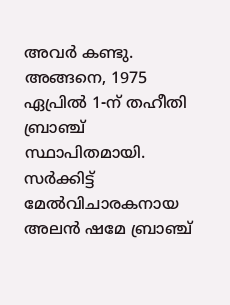അവർ കണ്ടു. അങ്ങനെ, 1975 ഏപ്രിൽ 1-ന്‌ തഹീതി ബ്രാഞ്ച്‌ സ്ഥാപിതമായി. സർക്കിട്ട്‌ മേൽവിചാരകനായ അലൻ ഷമേ ബ്രാഞ്ച്‌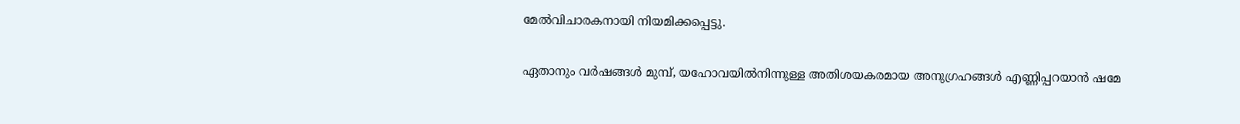മേൽവിചാരകനായി നിയമിക്കപ്പെട്ടു.

ഏതാനും വർഷങ്ങൾ മുമ്പ്‌, യഹോവയിൽനിന്നുള്ള അതിശയകരമായ അനുഗ്രഹങ്ങൾ എണ്ണിപ്പറയാൻ ഷമേ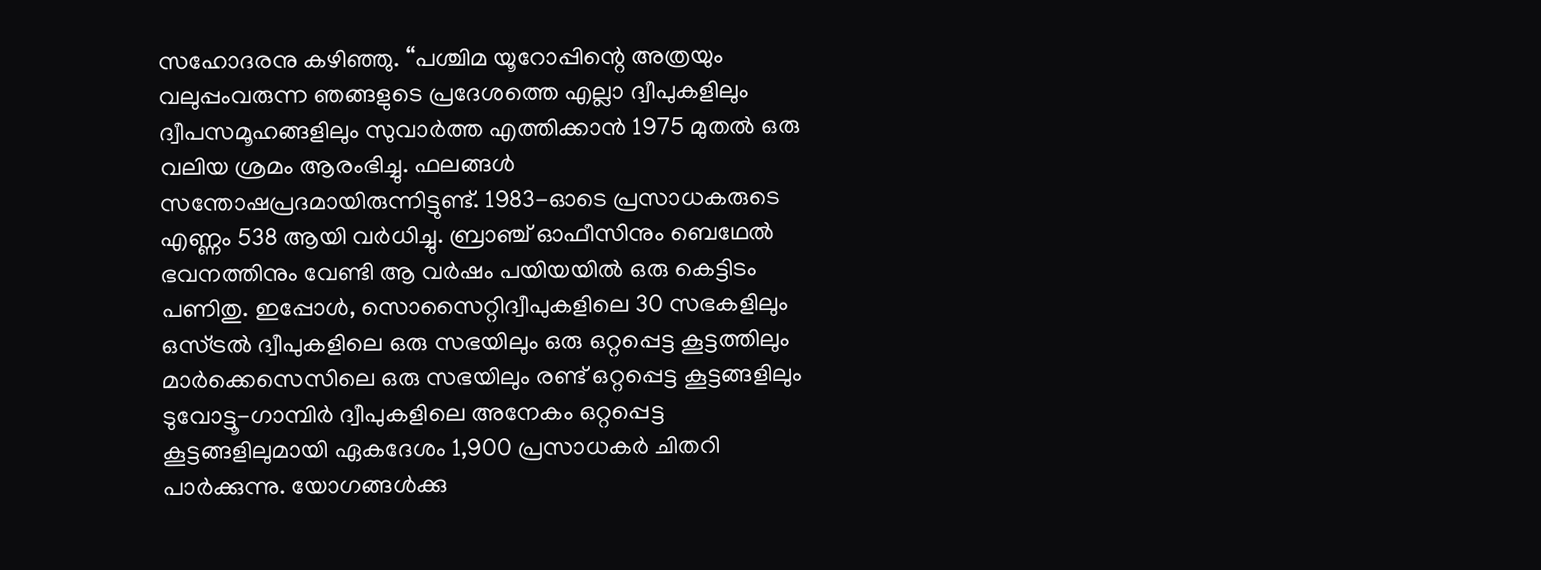സഹോദരനു കഴിഞ്ഞു. “പശ്ചിമ യൂറോപ്പിന്റെ അത്രയും വലുപ്പംവരുന്ന ഞങ്ങളുടെ പ്രദേശത്തെ എല്ലാ ദ്വീപുകളിലും ദ്വീപസമൂഹങ്ങളിലും സുവാർത്ത എത്തിക്കാൻ 1975 മുതൽ ഒരു വലിയ ശ്രമം ആരംഭിച്ചു. ഫലങ്ങൾ സന്തോഷപ്രദമായിരുന്നിട്ടുണ്ട്‌. 1983-ഓടെ പ്രസാധകരുടെ എണ്ണം 538 ആയി വർധിച്ചു. ബ്രാഞ്ച്‌ ഓഫീസിനും ബെഥേൽ ഭവനത്തിനും വേണ്ടി ആ വർഷം പയിയയിൽ ഒരു കെട്ടിടം പണിതു. ഇപ്പോൾ, സൊസൈറ്റിദ്വീപുകളിലെ 30 സഭകളിലും ഒസ്‌ട്രൽ ദ്വീപുകളിലെ ഒരു സഭയിലും ഒരു ഒറ്റപ്പെട്ട കൂട്ടത്തിലും മാർക്കെസെസിലെ ഒരു സഭയിലും രണ്ട്‌ ഒറ്റപ്പെട്ട കൂട്ടങ്ങളിലും ടുവോട്ടൂ-ഗാമ്പിർ ദ്വീപുകളിലെ അനേകം ഒറ്റപ്പെട്ട കൂട്ടങ്ങളിലുമായി ഏകദേശം 1,900 പ്രസാധകർ ചിതറി പാർക്കുന്നു. യോഗങ്ങൾക്കു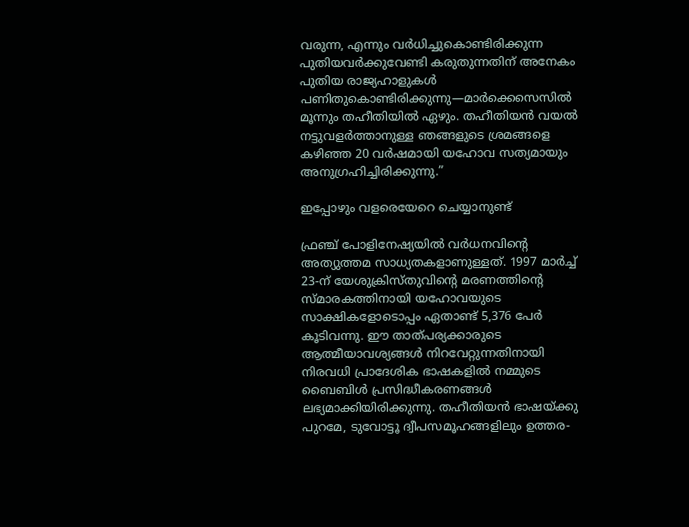വരുന്ന, എന്നും വർധിച്ചുകൊണ്ടിരിക്കുന്ന പുതിയവർക്കുവേണ്ടി കരുതുന്നതിന്‌ അനേകം പുതിയ രാജ്യഹാളുകൾ പണിതുകൊണ്ടിരിക്കുന്നു—മാർക്കെസെസിൽ മൂന്നും തഹീതിയിൽ ഏഴും. തഹീതിയൻ വയൽ നട്ടുവളർത്താനുള്ള ഞങ്ങളുടെ ശ്രമങ്ങളെ കഴിഞ്ഞ 20 വർഷമായി യഹോവ സത്യമായും അനുഗ്രഹിച്ചിരിക്കുന്നു.”

ഇപ്പോഴും വളരെയേറെ ചെയ്യാനുണ്ട്‌

ഫ്രഞ്ച്‌ പോളിനേഷ്യയിൽ വർധനവിന്റെ അത്യുത്തമ സാധ്യതകളാണുള്ളത്‌. 1997 മാർച്ച്‌ 23-ന്‌ യേശുക്രിസ്‌തുവിന്റെ മരണത്തിന്റെ സ്‌മാരകത്തിനായി യഹോവയുടെ സാക്ഷികളോടൊപ്പം ഏതാണ്ട്‌ 5,376 പേർ കൂടിവന്നു. ഈ താത്‌പര്യക്കാരുടെ ആത്മീയാവശ്യങ്ങൾ നിറവേറ്റുന്നതിനായി നിരവധി പ്രാദേശിക ഭാഷകളിൽ നമ്മുടെ ബൈബിൾ പ്രസിദ്ധീകരണങ്ങൾ ലഭ്യമാക്കിയിരിക്കുന്നു. തഹീതിയൻ ഭാഷയ്‌ക്കു പുറമേ, ടുവോട്ടൂ ദ്വീപസമൂഹങ്ങളിലും ഉത്തര-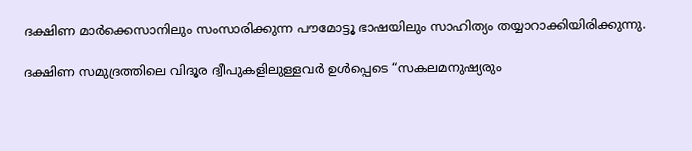ദക്ഷിണ മാർക്കെസാനിലും സംസാരിക്കുന്ന പൗമോട്ടൂ ഭാഷയിലും സാഹിത്യം തയ്യാറാക്കിയിരിക്കുന്നു.

ദക്ഷിണ സമുദ്രത്തിലെ വിദൂര ദ്വീപുകളിലുള്ളവർ ഉൾപ്പെടെ “സകലമനുഷ്യരും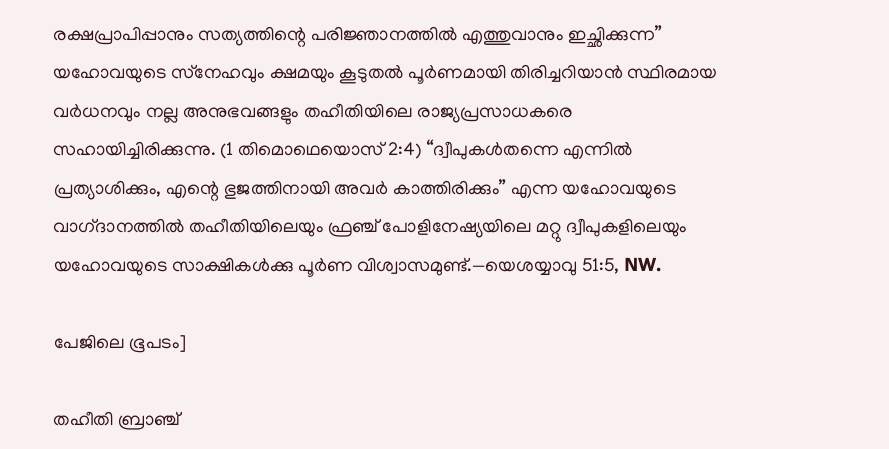രക്ഷപ്രാപിപ്പാനും സത്യത്തിന്റെ പരിജ്ഞാനത്തിൽ എത്തുവാനും ഇച്ഛിക്കുന്ന” യഹോവയുടെ സ്‌നേഹവും ക്ഷമയും കൂടുതൽ പൂർണമായി തിരിച്ചറിയാൻ സ്ഥിരമായ വർധനവും നല്ല അനുഭവങ്ങളും തഹീതിയിലെ രാജ്യപ്രസാധകരെ സഹായിച്ചിരിക്കുന്നു. (1 തിമൊഥെയൊസ്‌ 2:4) “ദ്വീപുകൾതന്നെ എന്നിൽ പ്രത്യാശിക്കും, എന്റെ ഭുജത്തിനായി അവർ കാത്തിരിക്കും” എന്ന യഹോവയുടെ വാഗ്‌ദാനത്തിൽ തഹീതിയിലെയും ഫ്രഞ്ച്‌ പോളിനേഷ്യയിലെ മറ്റു ദ്വീപുകളിലെയും യഹോവയുടെ സാക്ഷികൾക്കു പൂർണ വിശ്വാസമുണ്ട്‌.—യെശയ്യാവു 51:5, NW.

പേജിലെ ഭൂപടം]

തഹീതി ബ്രാഞ്ച്‌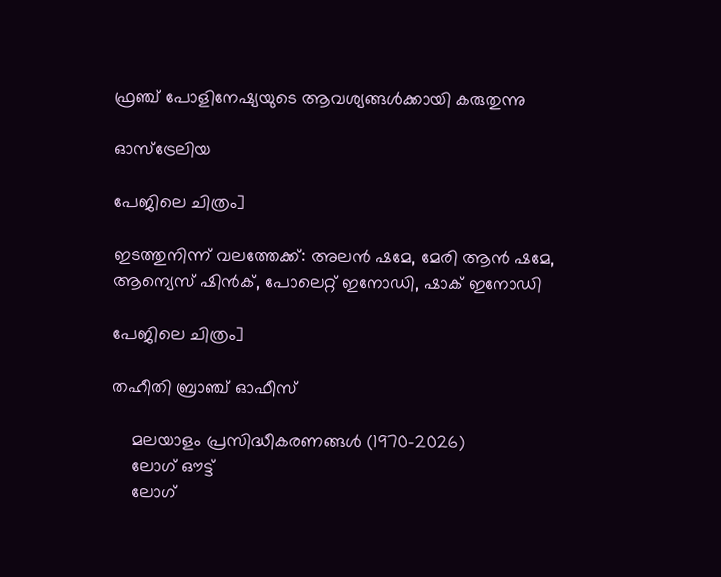ഫ്രഞ്ച്‌ പോളിനേഷ്യയുടെ ആവശ്യങ്ങൾക്കായി കരുതുന്നു

ഓസ്‌ട്രേലിയ

പേജിലെ ചിത്രം]

ഇടത്തുനിന്ന്‌ വലത്തേക്ക്‌: അലൻ ഷമേ, മേരി ആൻ ഷമേ, ആന്യെസ്‌ ഷിൻക്‌, പോലെറ്റ്‌ ഇനോഡി, ഷാക്‌ ഇനോഡി

പേജിലെ ചിത്രം]

തഹീതി ബ്രാഞ്ച്‌ ഓഫീസ്‌

    മലയാളം പ്രസിദ്ധീകരണങ്ങൾ (1970-2026)
    ലോഗ് ഔട്ട്
    ലോഗ്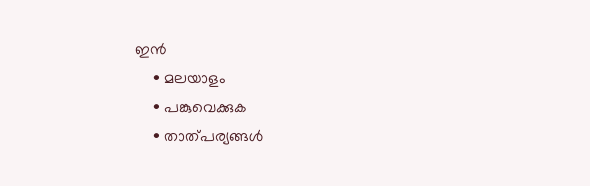ഇൻ
    • മലയാളം
    • പങ്കുവെക്കുക
    • താത്പര്യങ്ങൾ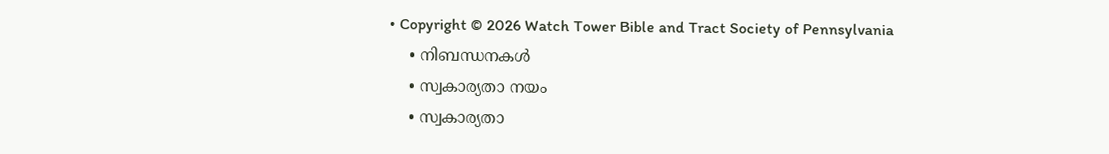• Copyright © 2026 Watch Tower Bible and Tract Society of Pennsylvania
    • നിബന്ധനകള്‍
    • സ്വകാര്യതാ നയം
    • സ്വകാര്യതാ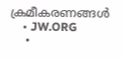ക്രമീകരണങ്ങൾ
    • JW.ORG
    •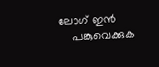ലോഗ് ഇൻ
    പങ്കുവെക്കുക